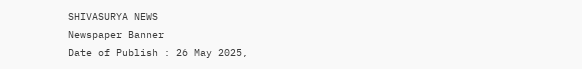SHIVASURYA NEWS
Newspaper Banner
Date of Publish : 26 May 2025,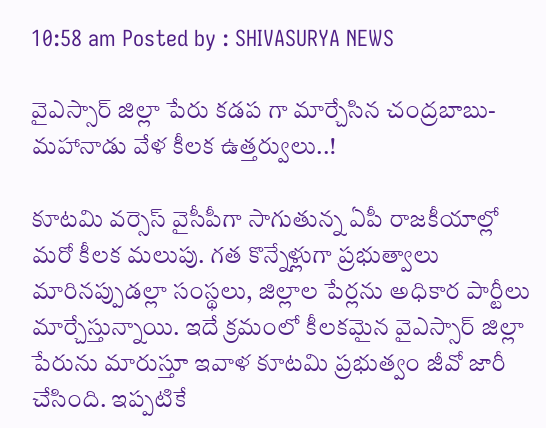10:58 am Posted by : SHIVASURYA NEWS

వైఎస్సార్ జిల్లా పేరు కడప గా మార్చేసిన చంద్రబాబు-మహానాడు వేళ కీలక ఉత్తర్వులు..!

కూటమి వర్సెస్ వైసీపీగా సాగుతున్న ఏపీ రాజకీయాల్లో మరో కీలక మలుపు. గత కొన్నేళ్లుగా ప్రభుత్వాలు మారినప్పుడల్లా సంస్థలు, జిల్లాల పేర్లను అధికార పార్టీలు మార్చేస్తున్నాయి. ఇదే క్రమంలో కీలకమైన వైఎస్సార్ జిల్లా పేరును మారుస్తూ ఇవాళ కూటమి ప్రభుత్వం జీవో జారీ చేసింది. ఇప్పటికే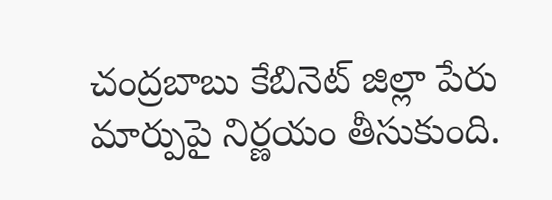చంద్రబాబు కేబినెట్ జిల్లా పేరు మార్పుపై నిర్ణయం తీసుకుంది.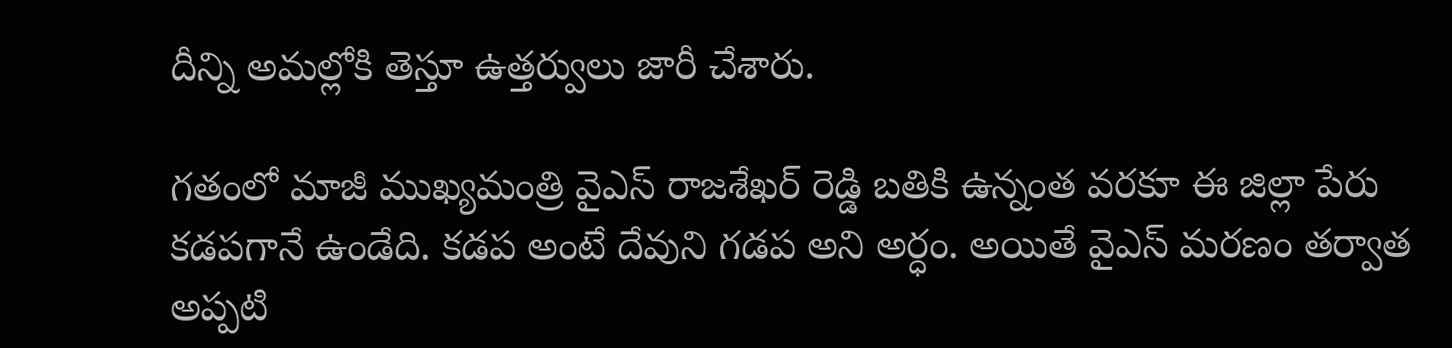దీన్ని అమల్లోకి తెస్తూ ఉత్తర్వులు జారీ చేశారు.

గతంలో మాజీ ముఖ్యమంత్రి వైఎస్ రాజశేఖర్ రెడ్డి బతికి ఉన్నంత వరకూ ఈ జిల్లా పేరు కడపగానే ఉండేది. కడప అంటే దేవుని గడప అని అర్ధం. అయితే వైఎస్ మరణం తర్వాత అప్పటి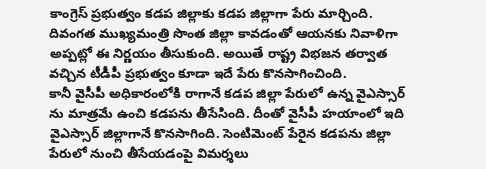కాంగ్రెస్ ప్రభుత్వం కడప జిల్లాకు కడప జిల్లాగా పేరు మార్చింది. దివంగత ముఖ్యమంత్రి సొంత జిల్లా కావడంతో ఆయనకు నివాళిగా అప్పట్లో ఈ నిర్ణయం తీసుకుంది. అయితే రాష్ట్ర విభజన తర్వాత వచ్చిన టీడీపీ ప్రభుత్వం కూడా ఇదే పేరు కొనసాగించింది.
కానీ వైసీపీ అధికారంలోకి రాగానే కడప జిల్లా పేరులో ఉన్న వైఎస్సార్ ను మాత్రమే ఉంచి కడపను తీసేసింది. దీంతో వైసీపీ హయాంలో ఇది వైఎస్సార్ జిల్లాగానే కొనసాగింది. సెంటిమెంట్ పేరైన కడపను జిల్లా పేరులో నుంచి తీసేయడంపై విమర్శలు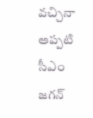వచ్చినా అప్పటి సీఎం జగన్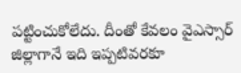పట్టించుకోలేదు. దీంతో కేవలం వైఎస్సార్ జిల్లాగానే ఇది ఇప్పటివరకూ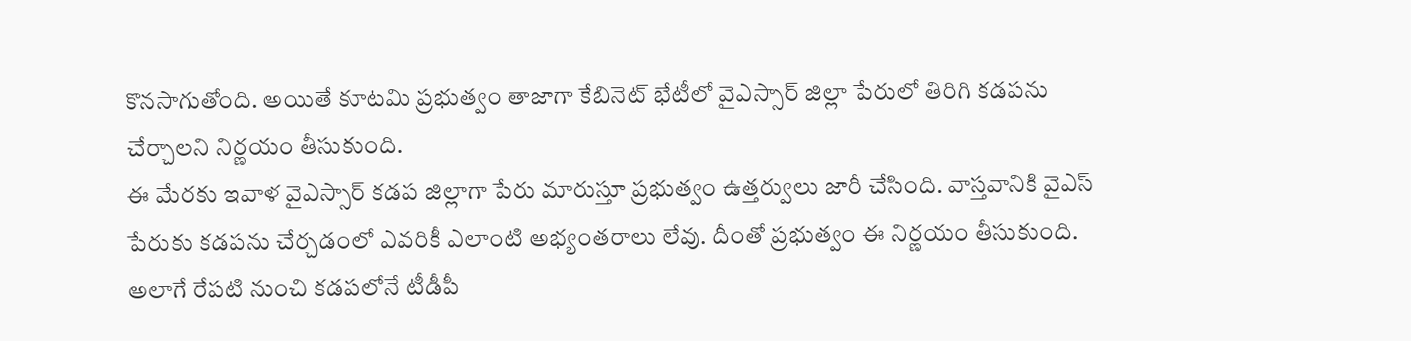కొనసాగుతోంది. అయితే కూటమి ప్రభుత్వం తాజాగా కేబినెట్ భేటీలో వైఎస్సార్ జిల్లా పేరులో తిరిగి కడపను చేర్చాలని నిర్ణయం తీసుకుంది.
ఈ మేరకు ఇవాళ వైఎస్సార్ కడప జిల్లాగా పేరు మారుస్తూ ప్రభుత్వం ఉత్తర్వులు జారీ చేసింది. వాస్తవానికి వైఎస్ పేరుకు కడపను చేర్చడంలో ఎవరికీ ఎలాంటి అభ్యంతరాలు లేవు. దీంతో ప్రభుత్వం ఈ నిర్ణయం తీసుకుంది. అలాగే రేపటి నుంచి కడపలోనే టీడీపీ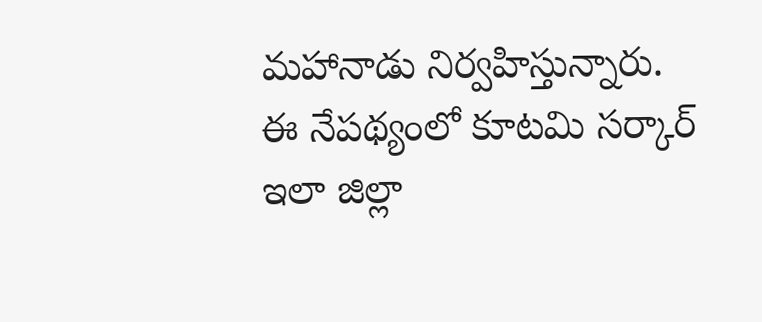మహానాడు నిర్వహిస్తున్నారు. ఈ నేపథ్యంలో కూటమి సర్కార్ ఇలా జిల్లా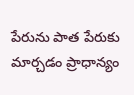పేరును పాత పేరుకు మార్చడం ప్రాధాన్యం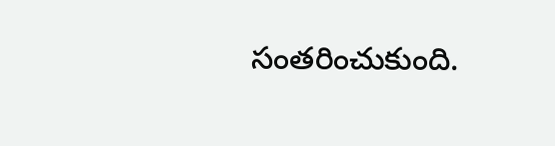సంతరించుకుంది.